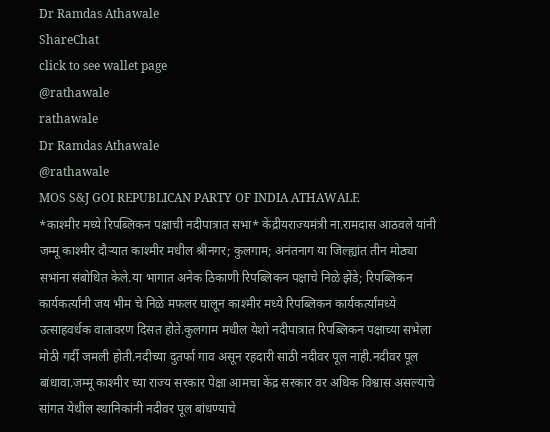Dr Ramdas Athawale
ShareChat
click to see wallet page
@rathawale
rathawale
Dr Ramdas Athawale
@rathawale
MOS S&J GOI REPUBLICAN PARTY OF INDIA ATHAWALE
*काश्मीर मध्ये रिपब्लिकन पक्षाची नदीपात्रात सभा* केंद्रीयराज्यमंत्री ना.रामदास आठवले यांनी जम्मू काश्मीर दौऱ्यात काश्मीर मधील श्रीनगर; कुलगाम; अनंतनाग या जिल्ह्यांत तीन मोठ्या सभांना संबोधित केले.या भागात अनेक ठिकाणी रिपब्लिकन पक्षाचे निळे झेंडे; रिपब्लिकन कार्यकर्त्यांनी जय भीम चे निळे मफलर घालून काश्मीर मध्ये रिपब्लिकन कार्यकर्त्यांमध्ये उत्साहवर्धक वातावरण दिसत होते.कुलगाम मधील येशो नदीपात्रात रिपब्लिकन पक्षाच्या सभेला मोठी गर्दी जमली होती.नदीच्या दुतर्फा गाव असून रहदारी साठी नदीवर पूल नाही.नदीवर पूल बांधावा.जम्मू काश्मीर च्या राज्य सरकार पेक्षा आमचा केंद्र सरकार वर अधिक विश्वास असल्याचे सांगत येथील स्थानिकांनी नदीवर पूल बांधण्याचे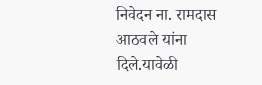निवेदन ना. रामदास आठवले यांना दिले.यावेळी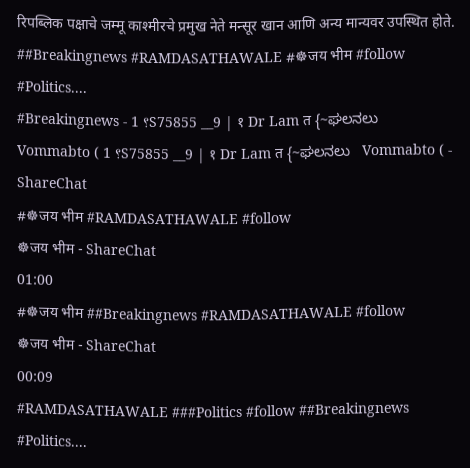रिपब्लिक पक्षाचे जम्मू काश्मीरचे प्रमुख नेते मन्सूर खान आणि अन्य मान्यवर उपस्थित होते. ##Breakingnews #RAMDASATHAWALE #☸जय भीम #follow #Politics....
#Breakingnews - ؟ 1S75855 __9 | १ Dr Lam त {~ಘಲನಲು   Vommabto ( ؟ 1S75855 __9 | १ Dr Lam त {~ಘಲನಲು   Vommabto ( - ShareChat
#☸जय भीम #RAMDASATHAWALE #follow
☸जय भीम - ShareChat
01:00
#☸जय भीम ##Breakingnews #RAMDASATHAWALE #follow
☸जय भीम - ShareChat
00:09
#RAMDASATHAWALE ###Politics #follow ##Breakingnews #Politics....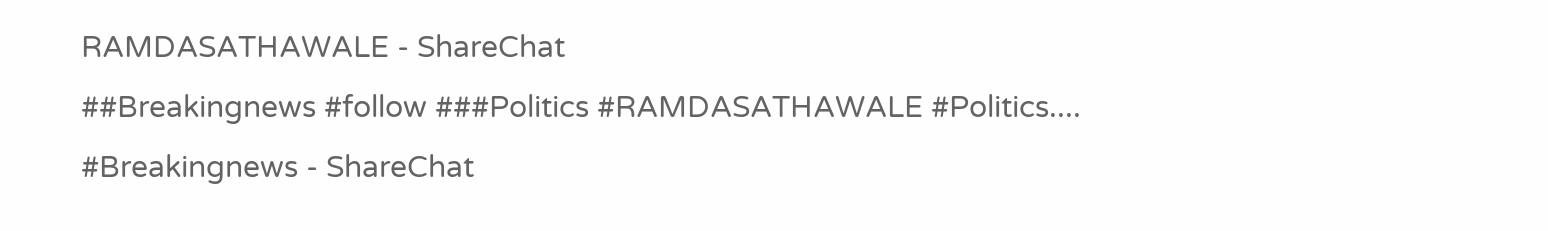RAMDASATHAWALE - ShareChat
##Breakingnews #follow ###Politics #RAMDASATHAWALE #Politics....
#Breakingnews - ShareChat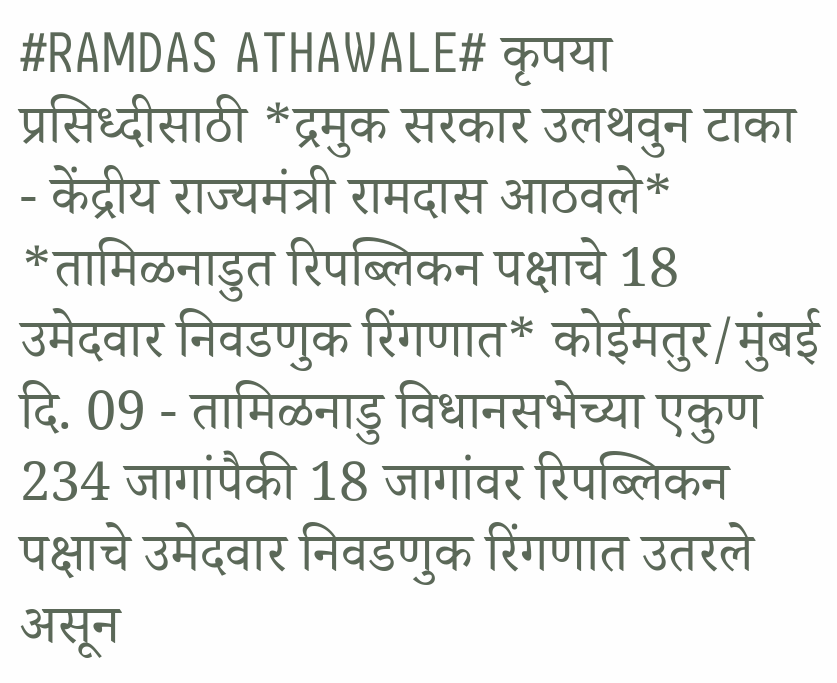#RAMDAS ATHAWALE# कृपया प्रसिध्दीसाठी *द्रमुक सरकार उलथवुन टाका - केंद्रीय राज्यमंत्री रामदास आठवले* *तामिळनाडुत रिपब्लिकन पक्षाचे 18 उमेदवार निवडणुक रिंगणात* कोईमतुर/मुंबई दि. 09 - तामिळनाडु विधानसभेच्या एकुण 234 जागांपैकी 18 जागांवर रिपब्लिकन पक्षाचे उमेदवार निवडणुक रिंगणात उतरले असून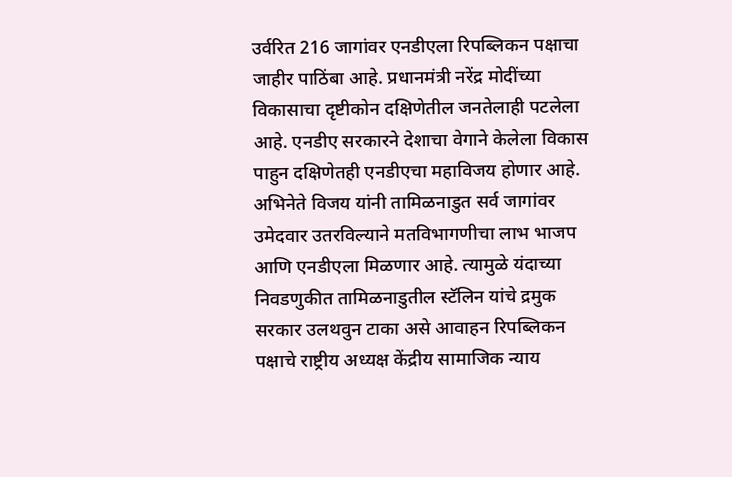उर्वरित 216 जागांवर एनडीएला रिपब्लिकन पक्षाचा जाहीर पाठिंबा आहे. प्रधानमंत्री नरेंद्र मोदींच्या विकासाचा दृष्टीकोन दक्षिणेतील जनतेलाही पटलेला आहे. एनडीए सरकारने देशाचा वेगाने केलेला विकास पाहुन दक्षिणेतही एनडीएचा महाविजय होणार आहे. अभिनेते विजय यांनी तामिळनाडुत सर्व जागांवर उमेदवार उतरविल्याने मतविभागणीचा लाभ भाजप आणि एनडीएला मिळणार आहे. त्यामुळे यंदाच्या निवडणुकीत तामिळनाडुतील स्टॅलिन यांचे द्रमुक सरकार उलथवुन टाका असे आवाहन रिपब्लिकन पक्षाचे राष्ट्रीय अध्यक्ष केंद्रीय सामाजिक न्याय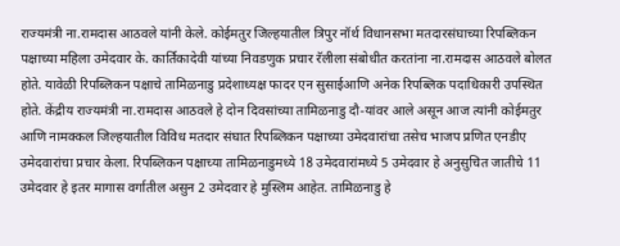राज्यमंत्री ना.रामदास आठवले यांनी केले. कोईमतुर जिल्हयातील त्रिपुर नॉर्थ विधानसभा मतदारसंघाच्या रिपब्लिकन पक्षाच्या महिला उमेदवार के. कार्तिकादेवी यांच्या निवडणुक प्रचार रॅलीला संबोधीत करतांना ना.रामदास आठवले बोलत होते. यावेळी रिपब्लिकन पक्षाचे तामिळनाडु प्रदेशाध्यक्ष फादर एन सुसाईआणि अनेक रिपब्लिक पदाधिकारी उपस्थित होते. केंद्रीय राज्यमंत्री ना.रामदास आठवले हे दोन दिवसांच्या तामिळनाडु दौ-यांवर आले असून आज त्यांनी कोईमतुर आणि नामक्कल जिल्हयातील विविध मतदार संघात रिपब्लिकन पक्षाच्या उमेदवारांचा तसेच भाजप प्रणित एनडीए उमेदवारांचा प्रचार केला. रिपब्लिकन पक्षाच्या तामिळनाडुमध्ये 18 उमेदवारांमध्ये 5 उमेदवार हे अनुसुचित जातीचे 11 उमेदवार हे इतर मागास वर्गातील असुन 2 उमेदवार हे मुस्लिम आहेत. तामिळनाडु हे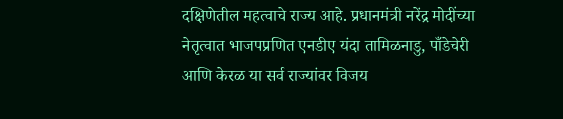दक्षिणेतील महत्वाचे राज्य आहे. प्रधानमंत्री नरेंद्र मोदींच्या नेतृत्वात भाजपप्रणित एनडीए यंदा तामिळनाडु, पाँडेचेरी आणि केरळ या सर्व राज्यांवर विजय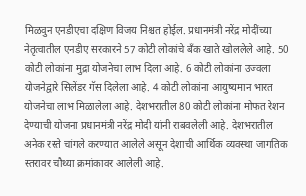मिळवुन एनडीएचा दक्षिण विजय निश्चत होईल. प्रधानमंत्री नरेंद्र मोदींच्या नेतृत्वातील एनडीए सरकारने 57 कोटी लोकांचे बँक खाते खोललेले आहे. 50 कोटी लोकांना मुद्रा योजनेचा लाभ दिला आहे. 6 कोटी लोकांना उज्वला योजनेद्वारे सिलेंडर गॅस दिलेला आहे. 4 कोटी लोकांना आयुष्यमान भारत योजनेचा लाभ मिळालेला आहे. देशभरातील 80 कोटी लोकांना मोफत रेशन देण्याची योजना प्रधानमंत्री नरेंद्र मोदी यांनी राबवलेली आहे. देशभरातील अनेक रस्ते चांगले करण्यात आलेले असून देशाची आर्थिक व्यवस्था जागतिक स्तरावर चौथ्या क्रमांकावर आलेली आहे.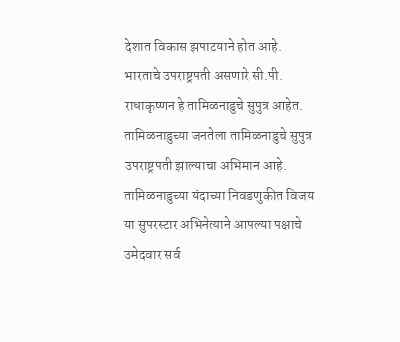देशात विकास झपाटयाने होत आहे. भारताचे उपराष्ट्रपती असणारे सी.पी. राधाकृष्णन हे तामिळनाडुचे सुपुत्र आहेत. तामिळनाडुच्या जनतेला तामिळनाडुचे सुपुत्र उपराष्ट्रपती झाल्याचा अभिमान आहे. तामिळनाडुच्या यंदाच्या निवडणुकीत विजय या सुपरस्टार अभिनेत्याने आपल्या पक्षाचे उमेदवार सर्व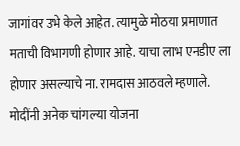जागांवर उभे केले आहेत. त्यामुळे मोठया प्रमाणात मताची विभागणी होणार आहे. याचा लाभ एनडीए ला होणार असल्याचे ना. रामदास आठवले म्हणाले. मोदींनी अनेक चांगल्या योजना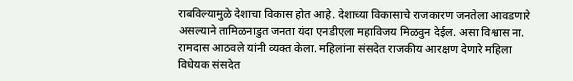राबविल्यामुळे देशाचा विकास होत आहे. देशाच्या विकासाचे राजकारण जनतेला आवडणारे असल्याने तामिळनाडुत जनता यंदा एनडीएला महाविजय मिळवुन देईल. असा विश्वास ना. रामदास आठवले यांनी व्यक्त केला. महिलांना संसदेत राजकीय आरक्षण देणारे महिला विधेयक संसदेत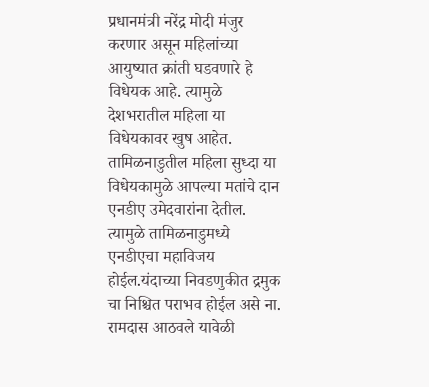प्रधानमंत्री नरेंद्र मोदी मंजुर करणार असून महिलांच्या आयुष्यात क्रांती घडवणारे हे विधेयक आहे. त्यामुळे देशभरातील महिला या विधेयकावर खुष आहेत. तामिळनाडुतील महिला सुध्दा या विधेयकामुळे आपल्या मतांचे दान एनडीए उमेदवारांना देतील. त्यामुळे तामिळनाडुमध्ये एनडीएचा महाविजय होईल.यंदाच्या निवडणुकीत द्रमुक चा निश्चित पराभव होईल असे ना. रामदास आठवले यावेळी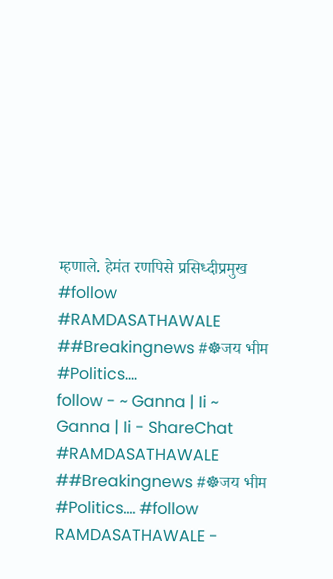म्हणाले. हेमंत रणपिसे प्रसिध्दीप्रमुख #follow #RAMDASATHAWALE ##Breakingnews #☸जय भीम #Politics....
follow - ~ Ganna | Ii ~ Ganna | Ii - ShareChat
#RAMDASATHAWALE ##Breakingnews #☸जय भीम #Politics.... #follow
RAMDASATHAWALE -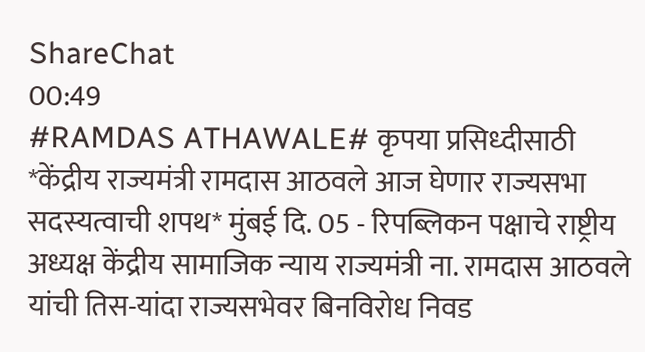ShareChat
00:49
#RAMDAS ATHAWALE# कृपया प्रसिध्दीसाठी *केंद्रीय राज्यमंत्री रामदास आठवले आज घेणार राज्यसभा सदस्यत्वाची शपथ* मुंबई दि. 05 - रिपब्लिकन पक्षाचे राष्ट्रीय अध्यक्ष केंद्रीय सामाजिक न्याय राज्यमंत्री ना. रामदास आठवले यांची तिस-यांदा राज्यसभेवर बिनविरोध निवड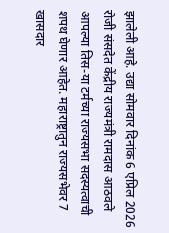झालेली आहे. उद्या सोमवार दिनांक 6 एप्रिल 2026 रोजी संसदेत केंद्रीय राज्यमंत्री रामदास आठवले आपल्या तिस-या टर्मच्या राज्यसभा सदस्यत्वाची शपथ घेणार आहेत. महाराष्ट्रातुन राज्यसभेवर 7 खासदार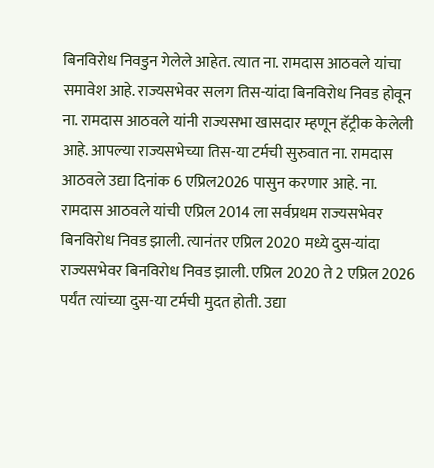बिनविरोध निवडुन गेलेले आहेत. त्यात ना. रामदास आठवले यांचा समावेश आहे. राज्यसभेवर सलग तिस-यांदा बिनविरोध निवड होवून ना. रामदास आठवले यांनी राज्यसभा खासदार म्हणून हॅट्रीक केलेली आहे. आपल्या राज्यसभेच्या तिस-या टर्मची सुरुवात ना. रामदास आठवले उद्या दिनांक 6 एप्रिल2026 पासुन करणार आहे. ना. रामदास आठवले यांची एप्रिल 2014 ला सर्वप्रथम राज्यसभेवर बिनविरोध निवड झाली. त्यानंतर एप्रिल 2020 मध्ये दुस-यांदा राज्यसभेवर बिनविरोध निवड झाली. एप्रिल 2020 ते 2 एप्रिल 2026 पर्यंत त्यांच्या दुस-या टर्मची मुदत होती. उद्या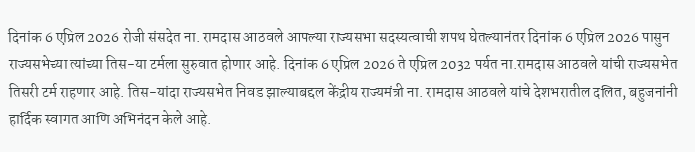दिनांक 6 एप्रिल 2026 रोजी संसदेत ना. रामदास आठवले आपल्या राज्यसभा सदस्यत्वाची शपथ घेतल्यानंतर दिनांक 6 एप्रिल 2026 पासुन राज्यसभेच्या त्यांच्या तिस-या टर्मला सुरुवात होणार आहे. दिनांक 6 एप्रिल 2026 ते एप्रिल 2032 पर्यत ना.रामदास आठवले यांची राज्यसभेत तिसरी टर्म राहणार आहे. तिस-यांदा राज्यसभेत निवड झाल्याबद्दल केंद्रीय राज्यमंत्री ना. रामदास आठवले यांचे देशभरातील दलित, बहुजनांनी हार्दिक स्वागत आणि अभिनंदन केले आहे.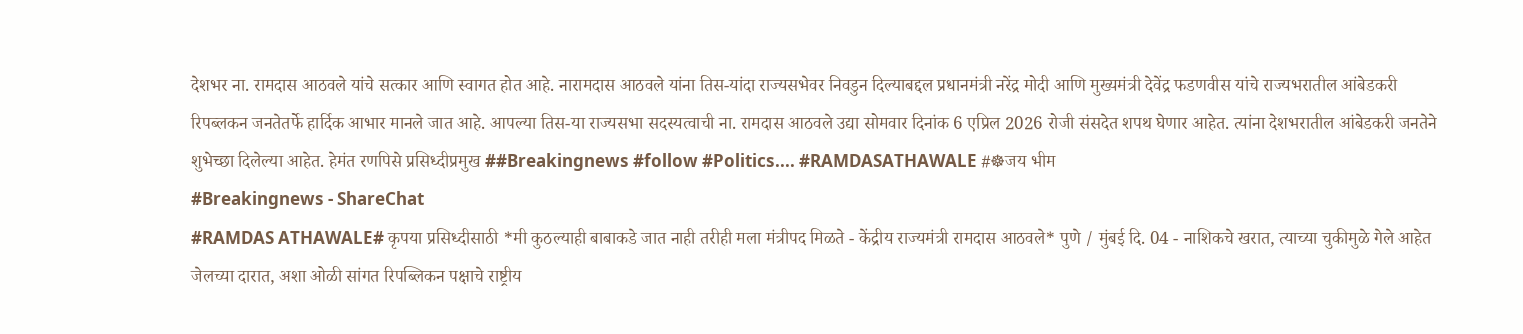देशभर ना. रामदास आठवले यांचे सत्कार आणि स्वागत होत आहे. नारामदास आठवले यांना तिस-यांदा राज्यसभेवर निवडुन दिल्याबद्दल प्रधानमंत्री नरेंद्र मोदी आणि मुख्यमंत्री देवेंद्र फडणवीस यांचे राज्यभरातील आंबेडकरी रिपब्लकन जनतेतर्फे हार्दिक आभार मानले जात आहे. आपल्या तिस-या राज्यसभा सदस्यत्वाची ना. रामदास आठवले उद्या सोमवार दिनांक 6 एप्रिल 2026 रोजी संसदेत शपथ घेणार आहेत. त्यांना देशभरातील आंबेडकरी जनतेने शुभेच्छा दिलेल्या आहेत. हेमंत रणपिसे प्रसिध्दीप्रमुख ##Breakingnews #follow #Politics.... #RAMDASATHAWALE #☸जय भीम
#Breakingnews - ShareChat
#RAMDAS ATHAWALE# कृपया प्रसिध्दीसाठी *मी कुठल्याही बाबाकडे जात नाही तरीही मला मंत्रीपद मिळते - केंद्रीय राज्यमंत्री रामदास आठवले* पुणे / मुंबई दि. 04 - नाशिकचे खरात, त्याच्या चुकीमुळे गेले आहेत जेलच्या दारात, अशा ओळी सांगत रिपब्लिकन पक्षाचे राष्ट्रीय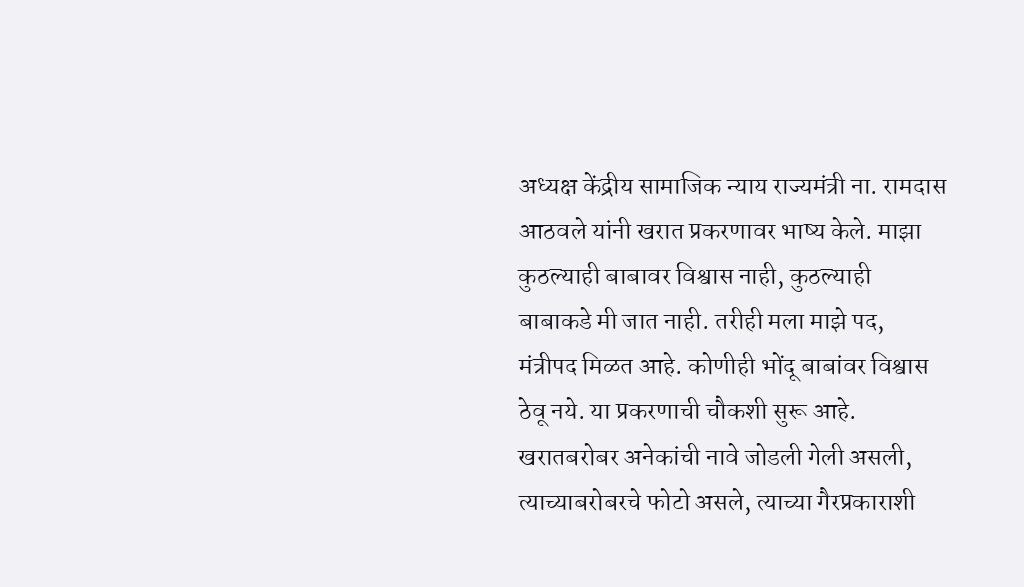अध्यक्ष केंद्रीय सामाजिक न्याय राज्यमंत्री ना. रामदास आठवले यांनी खरात प्रकरणावर भाष्य केले. माझा कुठल्याही बाबावर विश्वास नाही, कुठल्याही बाबाकडे मी जात नाही. तरीही मला माझे पद, मंत्रीपद मिळत आहे. कोणीही भोंदू बाबांवर विश्वास ठेवू नये. या प्रकरणाची चौकशी सुरू आहे. खरातबरोबर अनेकांची नावे जोडली गेली असली, त्याच्याबरोबरचे फोटो असले, त्याच्या गैरप्रकाराशी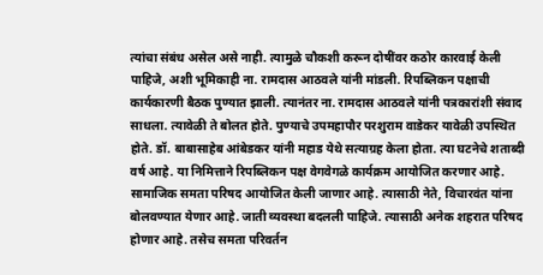त्यांचा संबंध असेल असे नाही. त्यामुळे चौकशी करून दोषींवर कठोर कारवाई केली पाहिजे, अशी भूमिकाही ना. रामदास आठवले यांनी मांडली. रिपब्लिकन पक्षाची कार्यकारणी बैठक पुण्यात झाली. त्यानंतर ना. रामदास आठवले यांनी पत्रकारांशी संवाद साधला. त्यावेळी ते बोलत होते. पुण्याचे उपमहापौर परशुराम वाडेकर यावेळी उपस्थित होते. डॉ. बाबासाहेब आंबेडकर यांनी महाड येथे सत्याग्रह केला होता. त्या घटनेचे शताब्दी वर्ष आहे. या निमित्ताने रिपब्लिकन पक्ष वेगवेगळे कार्यक्रम आयोजित करणार आहे. सामाजिक समता परिषद आयोजित केली जाणार आहे. त्यासाठी नेते, विचारवंत यांना बोलवण्यात येणार आहे. जाती व्यवस्था बदलली पाहिजे. त्यासाठी अनेक शहरात परिषद होणार आहे. तसेच समता परिवर्तन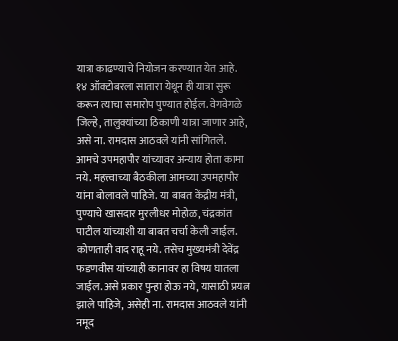यात्रा काढण्याचे नियोजन करण्यात येत आहे. १४ ऑक्टोबरला सातारा येथून ही यात्रा सुरू करून त्याचा समारोप पुण्यात होईल. वेगवेगळे जिल्हे, तालुक्यांच्या ठिकाणी यात्रा जाणार आहे, असे ना. रामदास आठवले यांनी सांगितले. आमचे उपमहापौर यांच्यावर अन्याय होता कामा नये. महत्त्वाच्या बैठकीला आमच्या उपमहापौर यांना बोलावले पाहिजे. या बाबत केंद्रीय मंत्री, पुण्याचे खासदार मुरलीधर मोहोळ, चंद्रकांत पाटील यांच्याशी या बाबत चर्चा केली जाईल. कोणताही वाद राहू नये. तसेच मुख्यमंत्री देवेंद्र फडणवीस यांच्याही कानावर हा विषय घातला जाईल. असे प्रकार पुन्हा होऊ नये, यासाठी प्रयत्न झाले पाहिजे, असेही ना. रामदास आठवले यांनी नमूद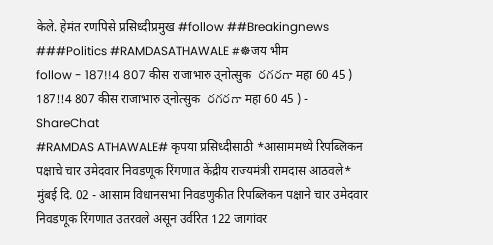केले. हेमंत रणपिसे प्रसिध्दीप्रमुख #follow ##Breakingnews ###Politics #RAMDASATHAWALE #☸जय भीम
follow - 187!!4 807 कीस राजाभारु उ्नोत्सुक  రగరగా महा 60 45 ) 187!!4 807 कीस राजाभारु उ्नोत्सुक  రగరగా महा 60 45 ) - ShareChat
#RAMDAS ATHAWALE# कृपया प्रसिध्दीसाठी *आसाममध्ये रिपब्लिकन पक्षाचे चार उमेदवार निवडणूक रिंगणात केंद्रीय राज्यमंत्री रामदास आठवले* मुंबई दि. 02 - आसाम विधानसभा निवडणुकीत रिपब्लिकन पक्षाने चार उमेद‌वार निवडणूक रिंगणात उतरवले असून उर्वरित 122 जागांवर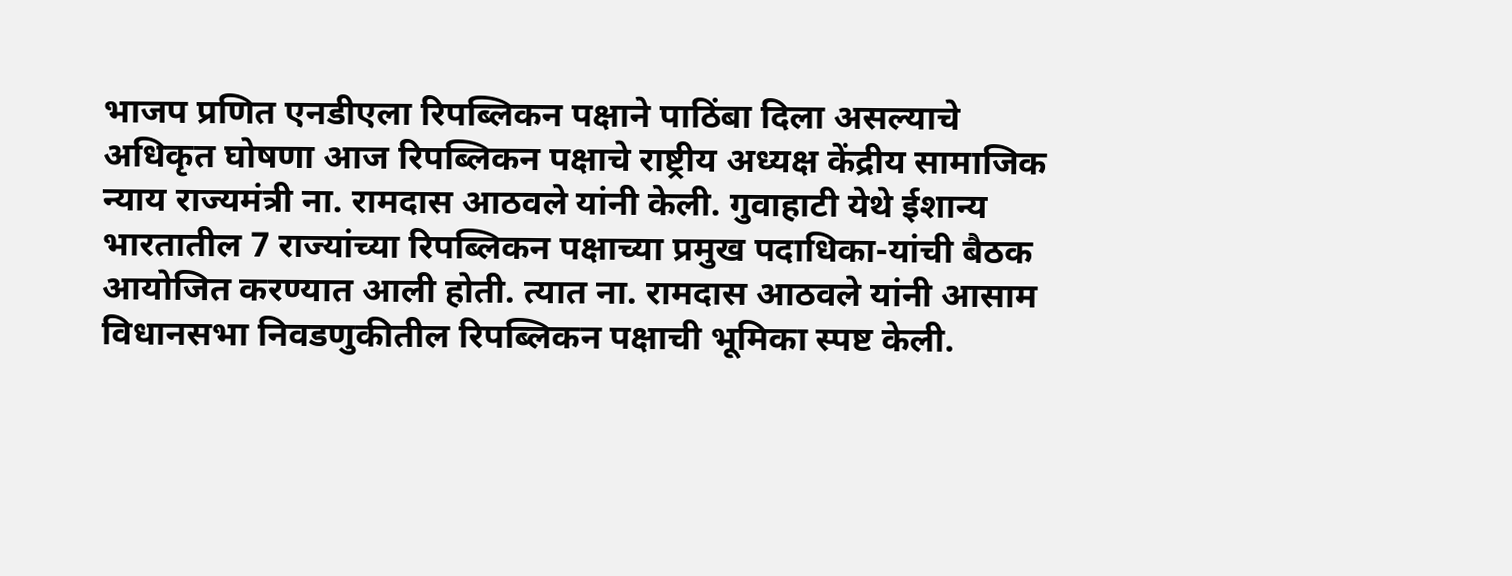भाजप प्रणित एनडीएला रिपब्लिकन पक्षाने पाठिंबा दिला असल्याचे अधिकृत घोषणा आज रिपब्लिकन पक्षाचे राष्ट्रीय अध्यक्ष केंद्रीय सामाजिक न्याय राज्यमंत्री ना. रामदास आठवले यांनी केली. गुवाहाटी येथे ईशान्य भारतातील 7 राज्यांच्या रिपब्लिकन पक्षाच्या प्रमुख पदाधिका-यांची बैठक आयोजित करण्यात आली होती. त्यात ना. रामदास आठवले यांनी आसाम विधानसभा निवडणुकीतील रिपब्लिकन पक्षाची भूमिका स्पष्ट केली.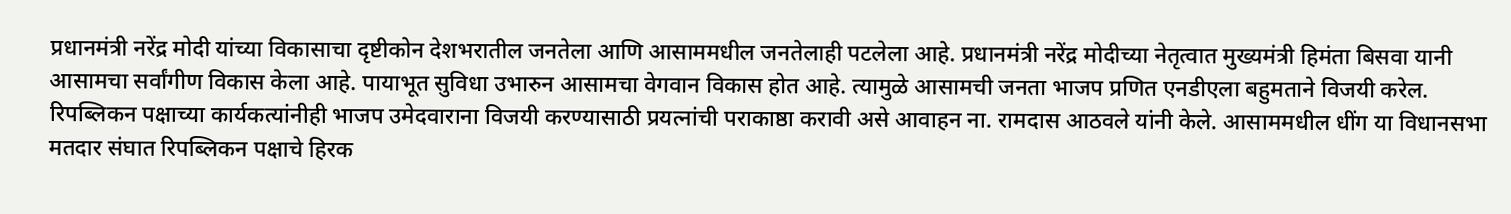प्रधानमंत्री नरेंद्र मोदी यांच्या विकासाचा दृष्टीकोन देशभरातील जनतेला आणि आसाममधील जनतेलाही पटलेला आहे. प्रधानमंत्री नरेंद्र मोदीच्या नेतृत्वात मुख्यमंत्री हिमंता बिसवा यानी आसामचा सर्वांगीण विकास केला आहे. पायाभूत सुविधा उभारुन आसामचा वेगवान विकास होत आहे. त्यामुळे आसामची जनता भाजप प्रणित एनडीएला बहुमताने विजयी करेल. रिपब्लिकन पक्षाच्या कार्यकत्यांनीही भाजप उमेद‌वाराना विजयी करण्यासाठी प्रयत्नांची पराकाष्ठा करावी असे आवाहन ना. रामदास आठवले यांनी केले. आसाममधील धींग या विधानसभा मतदार संघात रिपब्लिकन पक्षाचे हिरक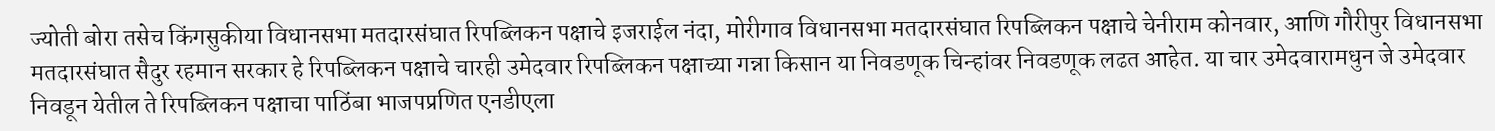ज्योती बोरा तसेच किंगसुकीया विधानसभा मतदारसंघात रिपब्लिकन पक्षाचे इजराईल नंदा, मोरीगाव विधानसभा मतदारसंघात रिपब्लिकन पक्षाचे चेनीराम कोनवार, आणि गौरीपुर विधानसभा मतदारसंघात सैदुर रहमान सरकार हे रिपब्लिकन पक्षाचे चारही उमेदवार रिपब्लिकन पक्षाच्या गन्ना किसान या निवडणूक चिन्हांवर निवडणूक लढत आहेत. या चार उमेद‌वारामधुन जे उमेदवार निवडून येतील ते रिपब्लिकन पक्षाचा पाठिंबा भाजपप्रणित एनडीएला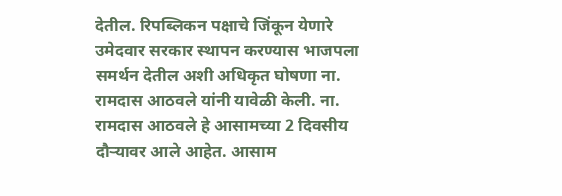देतील. रिपब्लिकन पक्षाचे जिंकून येणारे उमेदवार सरकार स्थापन करण्यास भाजपला समर्थन देतील अशी अधिकृत घोषणा ना. रामदास आठवले यांनी यावेळी केली. ना. रामदास आठवले हे आसामच्या 2 दिवसीय दौऱ्यावर आले आहेत. आसाम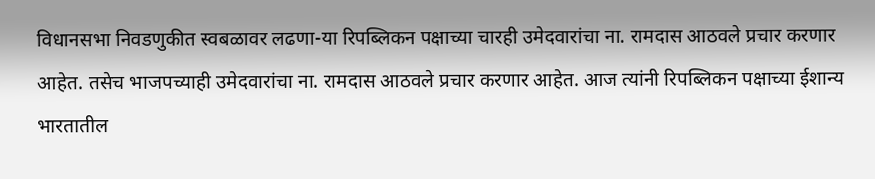विधानसभा निवडणुकीत स्वबळावर लढणा-या रिपब्लिकन पक्षाच्या चारही उमेद‌वारांचा ना. रामदास आठवले प्रचार करणार आहेत. तसेच भाजपच्याही उमेदवारांचा ना. रामदास आठवले प्रचार करणार आहेत. आज त्यांनी रिपब्लिकन पक्षाच्या ईशान्य भारतातील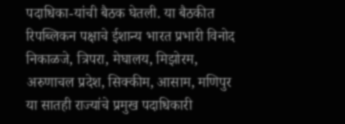पदाधिका-यांची बैठक घेतली. या बैठकीत रिपब्लिकन पक्षाचे ईशान्य भारत प्रभारी विनोद निकाळजे, त्रिपरा, मेघालय, मिझोरम, अरुणाचल प्रदेश, सिक्कीम, आसाम, मणिपुर या सातही राज्यांचे प्रमुख पदाधिकारी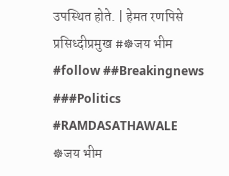उपस्थित होते. | हेमत रणपिसे प्रसिध्दीप्रमुख #☸जय भीम #follow ##Breakingnews ###Politics #RAMDASATHAWALE
☸जय भीम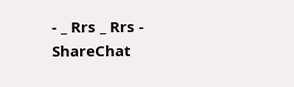- _ Rrs _ Rrs - ShareChat